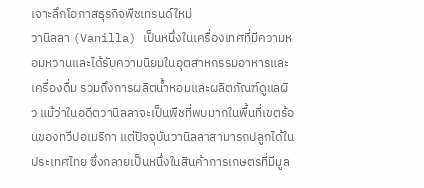เจาะลึกโอกาสธุรกิจพืชเทรนด์ใหม่
วานิลลา (Vanilla) เป็นหนึ่งในเครื่องเทศที่มีความหอมหวานและได้รับความนิยมในอุตสาหกรรมอาหารและเครื่องดื่ม รวมถึงการผลิตน้ำหอมและผลิตภัณฑ์ดูแลผิว แม้ว่าในอดีตวานิลลาจะเป็นพืชที่พบมากในพื้นที่เขตร้อนของทวีปอเมริกา แต่ปัจจุบันวานิลลาสามารถปลูกได้ในประเทศไทย ซึ่งกลายเป็นหนึ่งในสินค้าการเกษตรที่มีมูล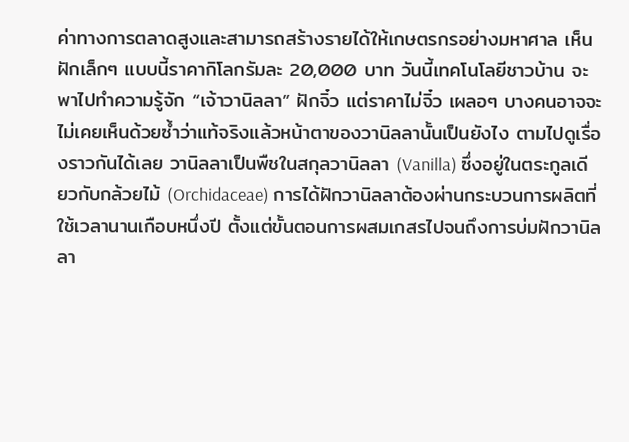ค่าทางการตลาดสูงและสามารถสร้างรายได้ให้เกษตรกรอย่างมหาศาล เห็นฝักเล็กๆ แบบนี้ราคากิโลกรัมละ 20,000 บาท วันนี้เทคโนโลยีชาวบ้าน จะพาไปทำความรู้จัก “เจ้าวานิลลา” ฝักจิ๋ว แต่ราคาไม่จิ๋ว เผลอๆ บางคนอาจจะไม่เคยเห็นด้วยซ้ำว่าแท้จริงแล้วหน้าตาของวานิลลานั้นเป็นยังไง ตามไปดูเรื่องราวกันได้เลย วานิลลาเป็นพืชในสกุลวานิลลา (Vanilla) ซึ่งอยู่ในตระกูลเดียวกับกล้วยไม้ (Orchidaceae) การได้ฝักวานิลลาต้องผ่านกระบวนการผลิตที่ใช้เวลานานเกือบหนึ่งปี ตั้งแต่ขั้นตอนการผสมเกสรไปจนถึงการบ่มฝักวานิลลา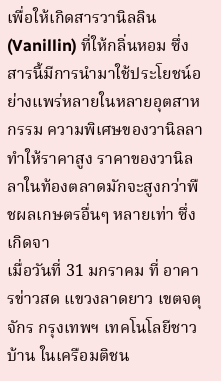เพื่อให้เกิดสารวานิลลิน (Vanillin) ที่ให้กลิ่นหอม ซึ่งสารนี้มีการนำมาใช้ประโยชน์อย่างแพร่หลายในหลายอุตสาหกรรม ความพิเศษของวานิลลาทำให้ราคาสูง ราคาของวานิลลาในท้องตลาดมักจะสูงกว่าพืชผลเกษตรอื่นๆ หลายเท่า ซึ่งเกิดจา
เมื่อวันที่ 31 มกราคม ที่ อาคารข่าวสด แขวงลาดยาว เขตจตุจักร กรุงเทพฯ เทคโนโลยีชาวบ้าน ในเครือมติชน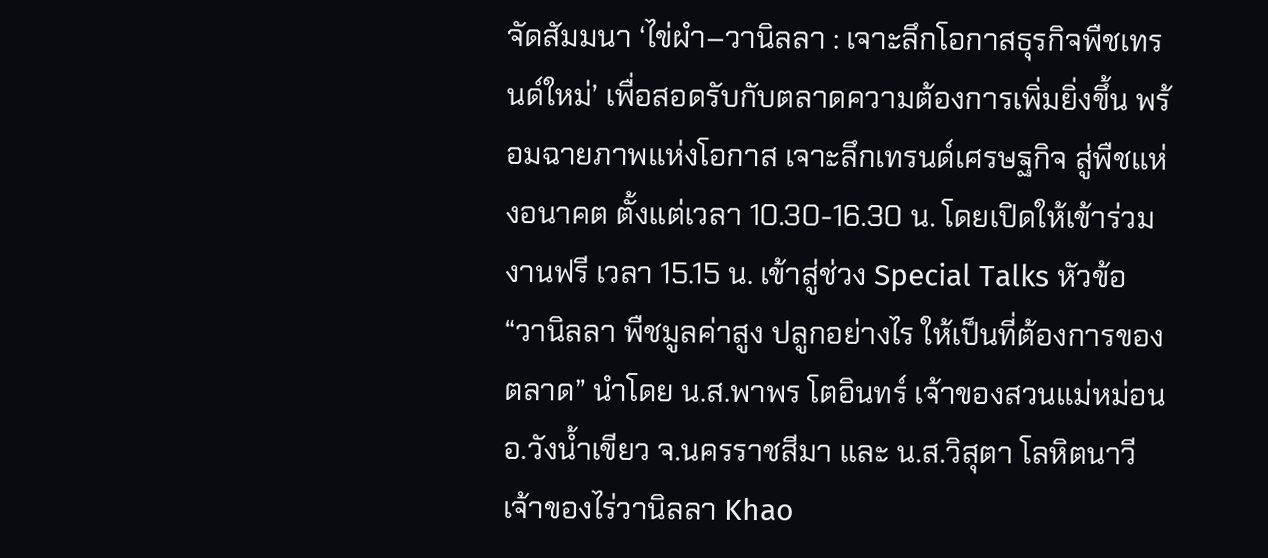จัดสัมมนา ‘ไข่ผำ–วานิลลา : เจาะลึกโอกาสธุรกิจพืชเทรนด์ใหม่’ เพื่อสอดรับกับตลาดความต้องการเพิ่มยิ่งขึ้น พร้อมฉายภาพแห่งโอกาส เจาะลึกเทรนด์เศรษฐกิจ สู่พืชแห่งอนาคต ตั้งแต่เวลา 10.30-16.30 น. โดยเปิดให้เข้าร่วมงานฟรี เวลา 15.15 น. เข้าสู่ช่วง Special Talks หัวข้อ “วานิลลา พืชมูลค่าสูง ปลูกอย่างไร ให้เป็นที่ต้องการของตลาด” นำโดย น.ส.พาพร โตอินทร์ เจ้าของสวนแม่หม่อน อ.วังน้ำเขียว จ.นครราชสีมา และ น.ส.วิสุตา โลหิตนาวี เจ้าของไร่วานิลลา Khao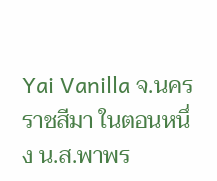Yai Vanilla จ.นครราชสีมา ในตอนหนึ่ง น.ส.พาพร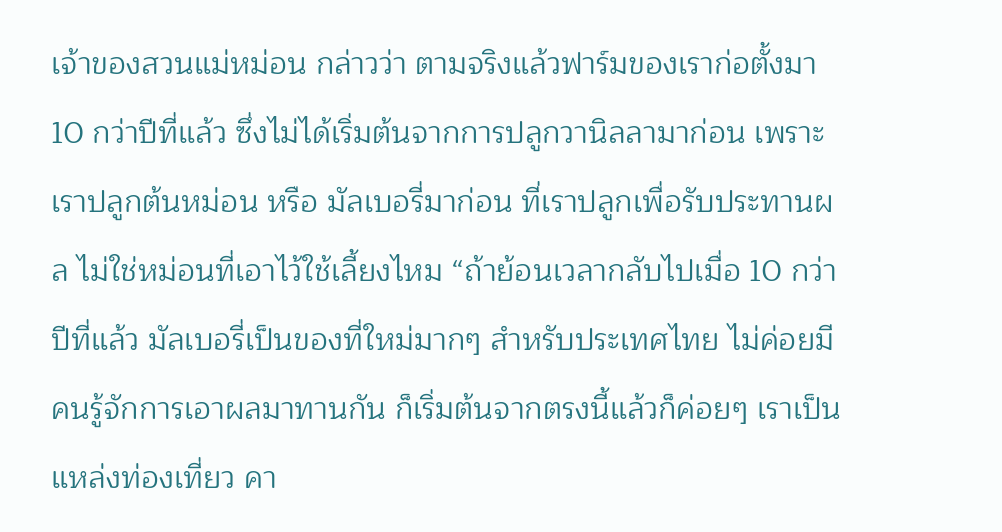เจ้าของสวนแม่หม่อน กล่าวว่า ตามจริงแล้วฟาร์มของเราก่อตั้งมา 10 กว่าปีที่แล้ว ซึ่งไม่ได้เริ่มต้นจากการปลูกวานิลลามาก่อน เพราะเราปลูกต้นหม่อน หรือ มัลเบอรี่มาก่อน ที่เราปลูกเพื่อรับประทานผล ไม่ใช่หม่อนที่เอาไว้ใช้เลี้ยงไหม “ถ้าย้อนเวลากลับไปเมื่อ 10 กว่าปีที่แล้ว มัลเบอรี่เป็นของที่ใหม่มากๆ สำหรับประเทศไทย ไม่ค่อยมีคนรู้จักการเอาผลมาทานกัน ก็เริ่มต้นจากตรงนี้แล้วก็ค่อยๆ เราเป็นแหล่งท่องเที่ยว คา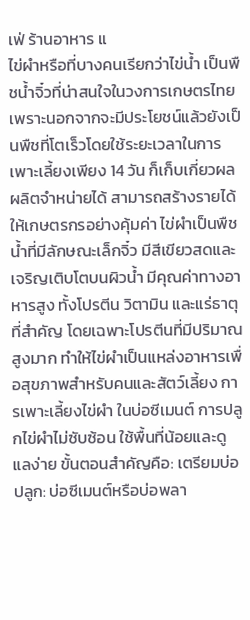เฟ่ ร้านอาหาร แ
ไข่ผำหรือที่บางคนเรียกว่าไข่น้ำ เป็นพืชน้ำจิ๋วที่น่าสนใจในวงการเกษตรไทย เพราะนอกจากจะมีประโยชน์แล้วยังเป็นพืชที่โตเร็วโดยใช้ระยะเวลาในการเพาะเลี้ยงเพียง 14 วัน ก็เก็บเกี่ยวผลผลิตจำหน่ายได้ สามารถสร้างรายได้ให้เกษตรกรอย่างคุ้มค่า ไข่ผำเป็นพืชน้ำที่มีลักษณะเล็กจิ๋ว มีสีเขียวสดและเจริญเติบโตบนผิวน้ำ มีคุณค่าทางอาหารสูง ทั้งโปรตีน วิตามิน และแร่ธาตุที่สำคัญ โดยเฉพาะโปรตีนที่มีปริมาณสูงมาก ทำให้ไข่ผำเป็นแหล่งอาหารเพื่อสุขภาพสำหรับคนและสัตว์เลี้ยง การเพาะเลี้ยงไข่ผำ ในบ่อซีเมนต์ การปลูกไข่ผำไม่ซับซ้อน ใช้พื้นที่น้อยและดูแลง่าย ขั้นตอนสำคัญคือ: เตรียมบ่อปลูก: บ่อซีเมนต์หรือบ่อพลา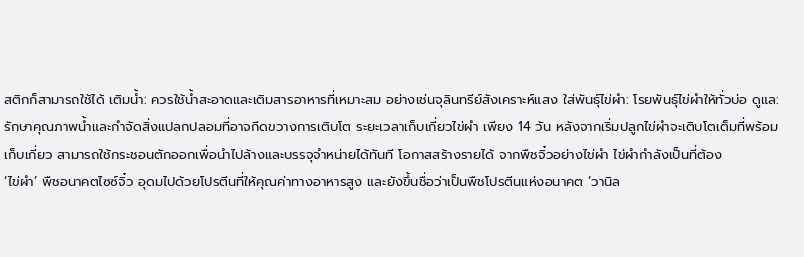สติกก็สามารถใช้ได้ เติมน้ำ: ควรใช้น้ำสะอาดและเติมสารอาหารที่เหมาะสม อย่างเช่นจุลินทรีย์สังเคราะห์แสง ใส่พันธุ์ไข่ผำ: โรยพันธุ์ไข่ผำให้ทั่วบ่อ ดูแล: รักษาคุณภาพน้ำและกำจัดสิ่งแปลกปลอมที่อาจกีดขวางการเติบโต ระยะเวลาเก็บเกี่ยวไข่ผำ เพียง 14 วัน หลังจากเริ่มปลูกไข่ผำจะเติบโตเต็มที่พร้อมเก็บเกี่ยว สามารถใช้กระชอนตักออกเพื่อนำไปล้างและบรรจุจำหน่ายได้ทันที โอกาสสร้างรายได้ จากพืชจิ๋วอย่างไข่ผำ ไข่ผำกำลังเป็นที่ต้อง
‘ไข่ผำ’ พืชอนาคตไซซ์จิ๋ว อุดมไปด้วยโปรตีนที่ให้คุณค่าทางอาหารสูง และยังขึ้นชื่อว่าเป็นพืชโปรตีนแห่งอนาคต ‘วานิล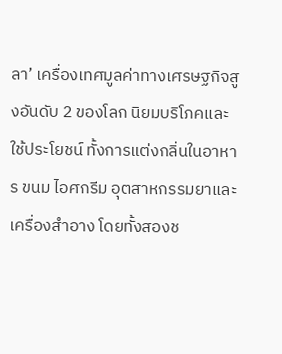ลา’ เครื่องเทศมูลค่าทางเศรษฐกิจสูงอันดับ 2 ของโลก นิยมบริโภคและใช้ประโยชน์ ทั้งการแต่งกลิ่นในอาหาร ขนม ไอศกรีม อุตสาหกรรมยาและเครื่องสำอาง โดยทั้งสองช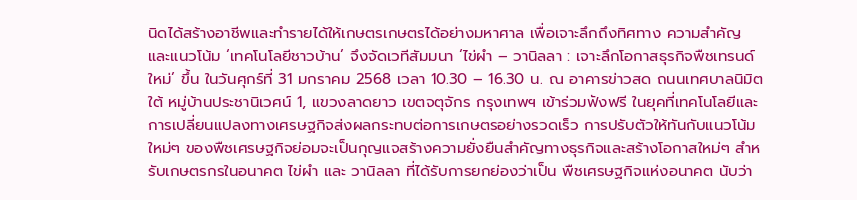นิดได้สร้างอาชีพและทำรายได้ให้เกษตรเกษตรได้อย่างมหาศาล เพื่อเจาะลึกถึงทิศทาง ความสำคัญ และแนวโน้ม ‘เทคโนโลยีชาวบ้าน’ จึงจัดเวทีสัมมนา ‘ไข่ผำ – วานิลลา : เจาะลึกโอกาสธุรกิจพืชเทรนด์ใหม่’ ขึ้น ในวันศุกร์ที่ 31 มกราคม 2568 เวลา 10.30 – 16.30 น. ณ อาคารข่าวสด ถนนเทศบาลนิมิตใต้ หมู่บ้านประชานิเวศน์ 1, แขวงลาดยาว เขตจตุจักร กรุงเทพฯ เข้าร่วมฟังฟรี ในยุคที่เทคโนโลยีและการเปลี่ยนแปลงทางเศรษฐกิจส่งผลกระทบต่อการเกษตรอย่างรวดเร็ว การปรับตัวให้ทันกับแนวโน้มใหม่ๆ ของพืชเศรษฐกิจย่อมจะเป็นกุญแจสร้างความยั่งยืนสำคัญทางธุรกิจและสร้างโอกาสใหม่ๆ สำหรับเกษตรกรในอนาคต ไข่ผำ และ วานิลลา ที่ได้รับการยกย่องว่าเป็น พืชเศรษฐกิจแห่งอนาคต นับว่า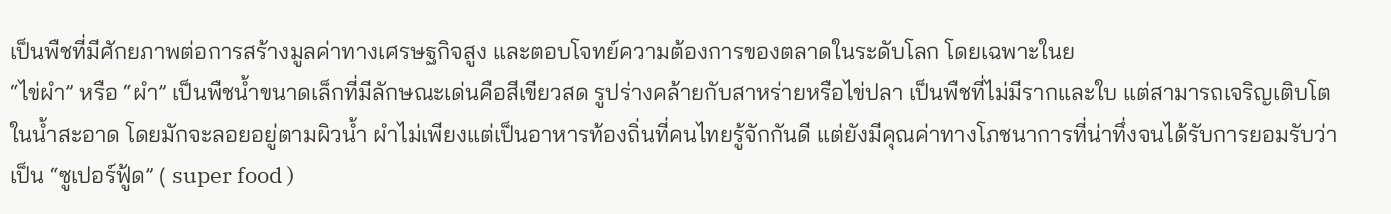เป็นพืชที่มีศักยภาพต่อการสร้างมูลค่าทางเศรษฐกิจสูง และตอบโจทย์ความต้องการของตลาดในระดับโลก โดยเฉพาะในย
“ไข่ผำ” หรือ “ผำ” เป็นพืชน้ำขนาดเล็กที่มีลักษณะเด่นคือสีเขียวสด รูปร่างคล้ายกับสาหร่ายหรือไข่ปลา เป็นพืชที่ไม่มีรากและใบ แต่สามารถเจริญเติบโตในน้ำสะอาด โดยมักจะลอยอยู่ตามผิวน้ำ ผำไม่เพียงแต่เป็นอาหารท้องถิ่นที่คนไทยรู้จักกันดี แต่ยังมีคุณค่าทางโภชนาการที่น่าทึ่งจนได้รับการยอมรับว่าเป็น “ซูเปอร์ฟู้ด” ( super food )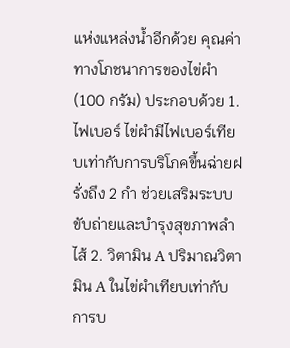แห่งแหล่งน้ำอีกด้วย คุณค่าทางโภชนาการของไข่ผำ (100 กรัม) ประกอบด้วย 1. ไฟเบอร์ ไข่ผำมีไฟเบอร์เทียบเท่ากับการบริโภคขึ้นฉ่ายฝรั่งถึง 2 กำ ช่วยเสริมระบบขับถ่ายและบำรุงสุขภาพลำไส้ 2. วิตามิน A ปริมาณวิตามิน A ในไข่ผำเทียบเท่ากับการบ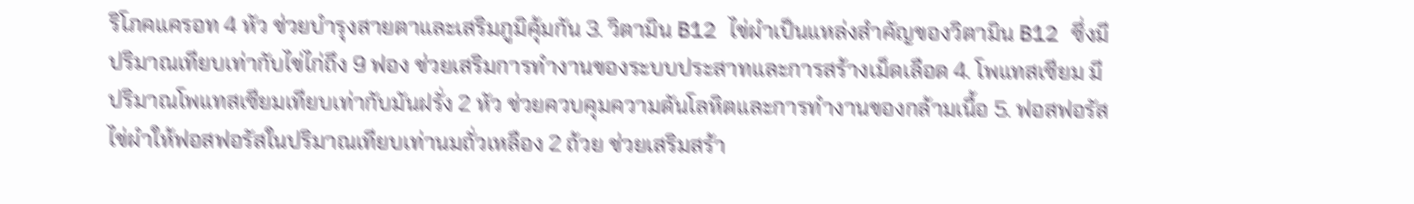ริโภคแครอท 4 หัว ช่วยบำรุงสายตาและเสริมภูมิคุ้มกัน 3. วิตามิน B12 ไข่ผำเป็นแหล่งสำคัญของวิตามิน B12 ซึ่งมีปริมาณเทียบเท่ากับไข่ไก่ถึง 9 ฟอง ช่วยเสริมการทำงานของระบบประสาทและการสร้างเม็ดเลือด 4. โพแทสเซียม มีปริมาณโพแทสเซียมเทียบเท่ากับมันฝรั่ง 2 หัว ช่วยควบคุมความดันโลหิตและการทำงานของกล้ามเนื้อ 5. ฟอสฟอรัส ไข่ผำให้ฟอสฟอรัสในปริมาณเทียบเท่านมถั่วเหลือง 2 ถ้วย ช่วยเสริมสร้า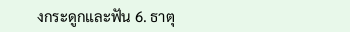งกระดูกและฟัน 6. ธาตุ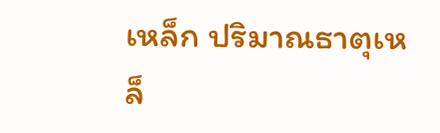เหล็ก ปริมาณธาตุเหล็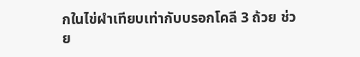กในไข่ผำเทียบเท่ากับบรอกโคลี 3 ถ้วย ช่วย